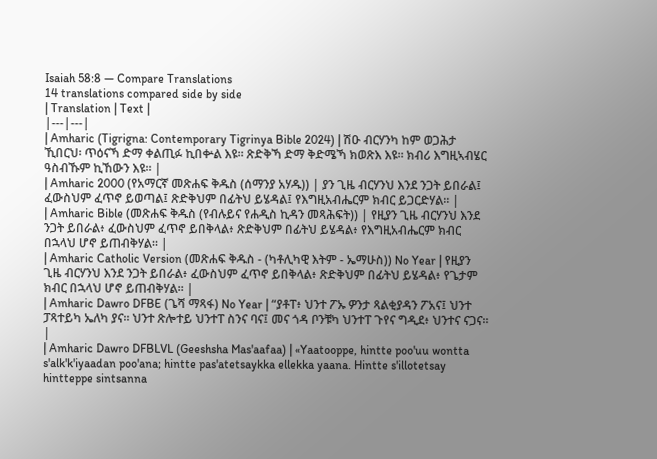Isaiah 58:8 — Compare Translations
14 translations compared side by side
| Translation | Text |
|---|---|
| Amharic (Tigrigna: Contemporary Tigrinya Bible 2024) | ሽዑ ብርሃንካ ከም ወጋሕታ ኺበርህ፡ ጥዕናኻ ድማ ቀልጢፉ ኪበቍል እዩ። ጽድቅኻ ድማ ቅድሜኻ ክወጽእ እዩ። ክብሪ እግዚኣብሄር ዓስብኹም ኪኸውን እዩ። |
| Amharic 2000 (የአማርኛ መጽሐፍ ቅዱስ (ሰማንያ አሃዱ)) | ያን ጊዜ ብርሃንህ እንደ ንጋት ይበራል፤ ፈውስህም ፈጥኖ ይወጣል፤ ጽድቅህም በፊትህ ይሄዳል፤ የእግዚአብሔርም ክብር ይጋርድሃል። |
| Amharic Bible (መጽሐፍ ቅዱስ (የብሉይና የሐዲስ ኪዳን መጻሕፍት)) | የዚያን ጊዜ ብርሃንህ እንደ ንጋት ይበራል፥ ፈውስህም ፈጥኖ ይበቅላል፥ ጽድቅህም በፊትህ ይሄዳል፥ የእግዚአብሔርም ክብር በኋላህ ሆኖ ይጠብቅሃል። |
| Amharic Catholic Version (መጽሐፍ ቅዱስ - (ካቶሊካዊ እትም - ኤማሁስ)) No Year | የዚያን ጊዜ ብርሃንህ እንደ ንጋት ይበራል፥ ፈውስህም ፈጥኖ ይበቅላል፥ ጽድቅህም በፊትህ ይሄዳል፥ የጌታም ክብር በኋላህ ሆኖ ይጠብቅሃል። |
| Amharic Dawro DFBE (ጌሻ ማጻፋ) No Year | “ያቶፐ፥ ህንተ ፖኡ ዎንታ ጻልቂያዳን ፖአና፤ ህንተ ፓጻተይካ ኤለካ ያና። ህንተ ጽሎተይ ህንተፐ ስንና ባና፤ መና ጎዳ ቦንቹካ ህንተፐ ጉየና ግዲደ፥ ህንተና ናጋና። |
| Amharic Dawro DFBLVL (Geeshsha Mas'aafaa) | «Yaatooppe, hintte poo'uu wontta s'alk'k'iyaadan poo'ana; hintte pas'atetsaykka ellekka yaana. Hintte s'illotetsay hintteppe sintsanna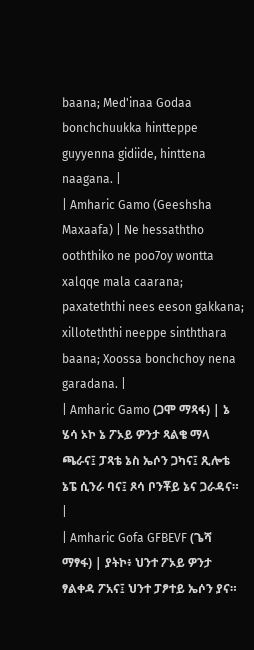baana; Med'inaa Godaa bonchchuukka hintteppe guyyenna gidiide, hinttena naagana. |
| Amharic Gamo (Geeshsha Maxaafa) | Ne hessaththo ooththiko ne poo7oy wontta xalqqe mala caarana; paxateththi nees eeson gakkana; xilloteththi neeppe sinththara baana; Xoossa bonchchoy nena garadana. |
| Amharic Gamo (ጋሞ ማጻፋ) | ኔ ሄሳ ኦኮ ኔ ፖኦይ ዎንታ ጻልቄ ማላ ጫራና፤ ፓጻቴ ኔስ ኤሶን ጋካና፤ ጺሎቴ ኔፔ ሲንራ ባና፤ ጾሳ ቦንቾይ ኔና ጋራዳና። |
| Amharic Gofa GFBEVF (ጌሻ ማፃፋ) | ያትኮ፥ ህንተ ፖኦይ ዎንታ ፃልቀዳ ፖአና፤ ህንተ ፓፆተይ ኤሶን ያና።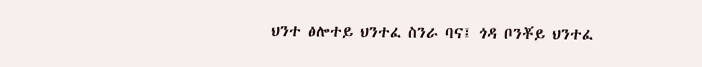ህንተ ፅሎተይ ህንተፈ ስንራ ባና፤ ጎዳ ቦንቾይ ህንተፈ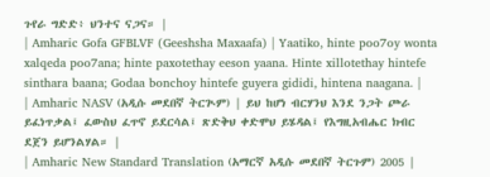ጉየራ ግድድ፥ ህንተና ናጋና። |
| Amharic Gofa GFBLVF (Geeshsha Maxaafa) | Yaatiko, hinte poo7oy wonta xalqeda poo7ana; hinte paxotethay eeson yaana. Hinte xillotethay hintefe sinthara baana; Godaa bonchoy hintefe guyera gididi, hintena naagana. |
| Amharic NASV (አዲሱ መደበኛ ትርጒም) | ይህ ከሆነ ብርሃንህ እንደ ንጋት ጮራ ይፈነጥቃል፤ ፈውስህ ፈጥኖ ይደርሳል፤ ጽድቅህ ቀድሞህ ይሄዳል፤ የእግዚአብሔር ክብር ደጀን ይሆንልሃል። |
| Amharic New Standard Translation (አማርኛ አዲሱ መደበኛ ትርጉም) 2005 |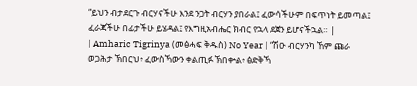“ይህን ብታደርጉ ብርሃናችሁ እንደ ንጋት ብርሃን ያበራል፤ ፈውሳችሁም በፍጥነት ይመጣል፤ ፈራጃችሁ በፊታችሁ ይሄዳል፤ የእግዚአብሔር ክብር የኋላ ደጀን ይሆናችኋል። |
| Amharic Tigrinya (መፅሓፍ ቅዱስ) No Year | “ሽዑ ብርሃንካ ኸም ጩራ ወጋሕታ ኽበርህ፥ ፈውስኻውን ቀልጢፉ ኽበቍል፥ ፅድቅኻ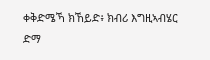ቀቅድሜኻ ክኸይድ፥ ክብሪ እግዚኣብሄር ድማ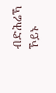ብድሕሬኻ ኾይኑ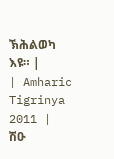ኽሕልወካ እዩ። |
| Amharic Tigrinya 2011 | ሽዑ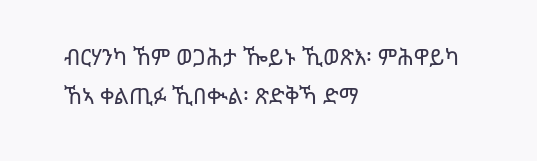ብርሃንካ ኸም ወጋሕታ ዀይኑ ኺወጽእ፡ ምሕዋይካ ኸኣ ቀልጢፉ ኺበቊል፡ ጽድቅኻ ድማ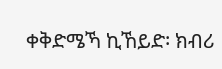ቀቅድሜኻ ኪኸይድ፡ ክብሪ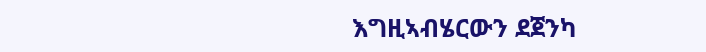እግዚኣብሄርውን ደጀንካ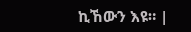ኪኸውን እዩ። |